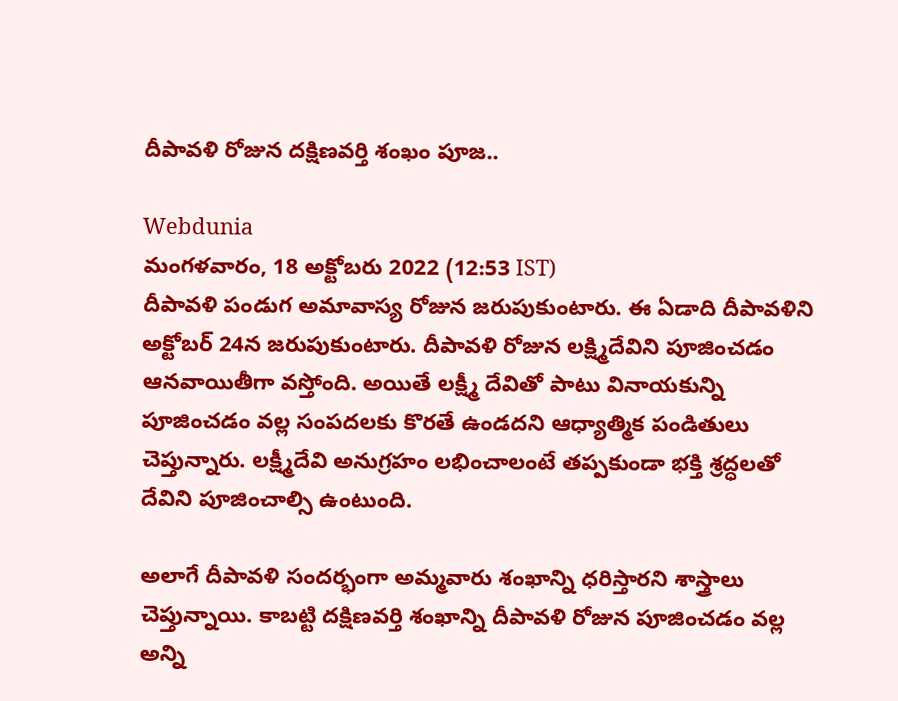దీపావళి రోజున దక్షిణవర్తి శంఖం పూజ..

Webdunia
మంగళవారం, 18 అక్టోబరు 2022 (12:53 IST)
దీపావళి పండుగ అమావాస్య రోజున జరుపుకుంటారు. ఈ ఏడాది దీపావళిని అక్టోబర్ 24న జరుపుకుంటారు. దీపావళి రోజున లక్ష్మిదేవిని పూజించడం ఆనవాయితీగా వస్తోంది. అయితే లక్ష్మీ దేవితో పాటు వినాయకున్ని పూజించడం వల్ల సంపదలకు కొరతే ఉండదని ఆధ్యాత్మిక పండితులు చెప్తున్నారు. లక్ష్మీదేవి అనుగ్రహం లభించాలంటే తప్పకుండా భక్తి శ్రద్ధలతో దేవిని పూజించాల్సి ఉంటుంది.

అలాగే దీపావళి సందర్భంగా అమ్మవారు శంఖాన్ని ధరిస్తారని శాస్త్రాలు చెప్తున్నాయి. కాబట్టి దక్షిణవర్తి శంఖాన్ని దీపావళి రోజున పూజించడం వల్ల అన్ని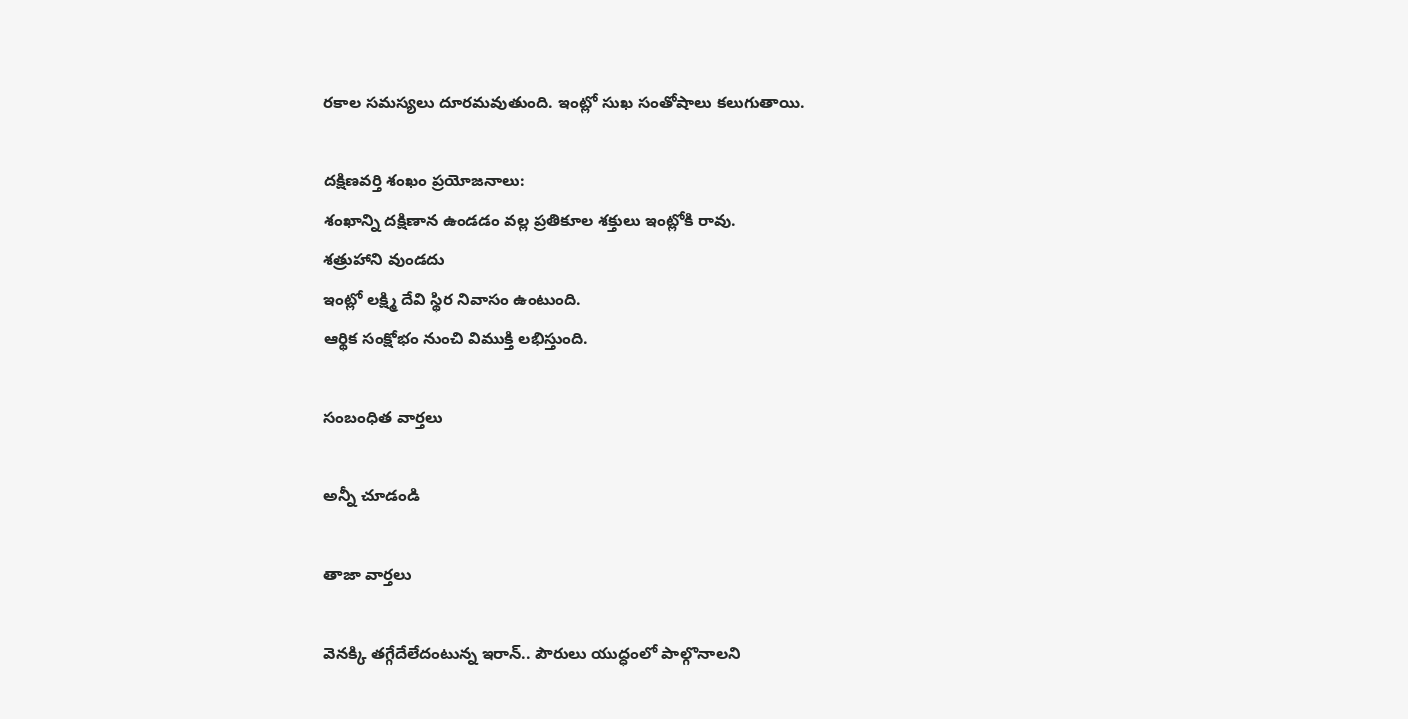రకాల సమస్యలు దూరమవుతుంది. ఇంట్లో సుఖ సంతోషాలు కలుగుతాయి.

దక్షిణవర్తి శంఖం ప్రయోజనాలు:
శంఖాన్ని దక్షిణాన ఉండడం వల్ల ప్రతికూల శక్తులు ఇంట్లోకి రావు.
శత్రుహాని వుండదు
ఇంట్లో లక్ష్మి దేవి స్థిర నివాసం ఉంటుంది.
ఆర్థిక సంక్షోభం నుంచి విముక్తి లభిస్తుంది.

సంబంధిత వార్తలు

అన్నీ చూడండి

తాజా వార్తలు

వెనక్కి తగ్గేదేలేదంటున్న ఇరాన్.. పౌరులు యుద్ధంలో పాల్గొనాలని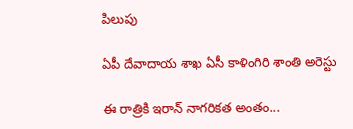పిలుపు

ఏపీ దేవాదాయ శాఖ ఏసీ కాళింగిరి శాంతి అరెస్టు

ఈ రాత్రికి ఇరాన్ నాగరికత అంతం...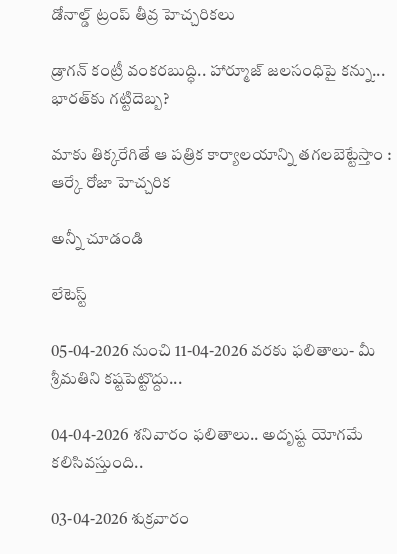డోనాల్డ్ ట్రంప్ తీవ్ర హెచ్చరికలు

డ్రాగన్ కంట్రీ వంకరబుద్ధి.. హార్మూజ్ జలసంధిపై కన్ను... భారత్‌కు గట్టిదెబ్బ?

మాకు తిక్కరేగితే ఆ పత్రిక కార్యాలయాన్ని తగలబెట్టేస్తాం : ఆర్కే రోజా హెచ్చరిక

అన్నీ చూడండి

లేటెస్ట్

05-04-2026 నుంచి 11-04-2026 వరకు ఫలితాలు- మీ శ్రీమతిని కష్టపెట్టొద్దు...

04-04-2026 శనివారం ఫలితాలు.. అదృష్ట యోగమే కలిసివస్తుంది..

03-04-2026 శుక్రవారం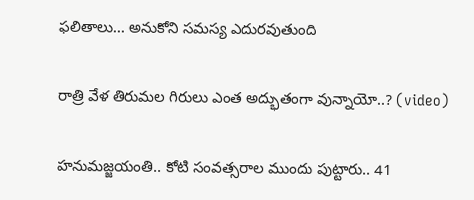ఫలితాలు... అనుకోని సమస్య ఎదురవుతుంది

రాత్రి వేళ తిరుమల గిరులు ఎంత అద్భుతంగా వున్నాయో..? (video)

హనుమజ్జయంతి.. కోటి సంవత్సరాల ముందు పుట్టారు.. 41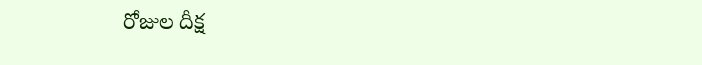రోజుల దీక్ష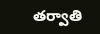తర్వాతి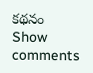కథనం
Show comments